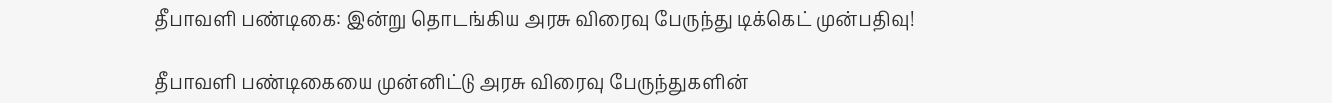தீபாவளி பண்டிகை: இன்று தொடங்கிய அரசு விரைவு பேருந்து டிக்கெட் முன்பதிவு!

தீபாவளி பண்டிகையை முன்னிட்டு அரசு விரைவு பேருந்துகளின்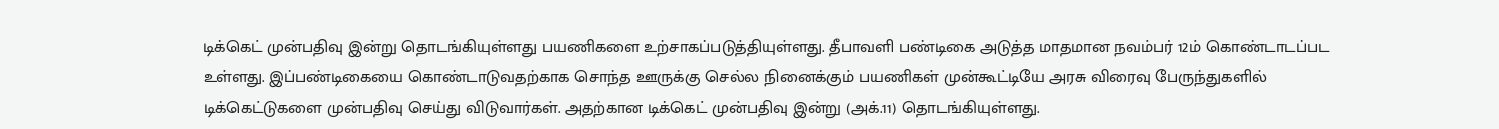டிக்கெட் முன்பதிவு இன்று தொடங்கியுள்ளது பயணிகளை உற்சாகப்படுத்தியுள்ளது. தீபாவளி பண்டிகை அடுத்த மாதமான நவம்பர் 12ம் கொண்டாடப்பட உள்ளது. இப்பண்டிகையை கொண்டாடுவதற்காக சொந்த ஊருக்கு செல்ல நினைக்கும் பயணிகள் முன்கூட்டியே அரசு விரைவு பேருந்துகளில் டிக்கெட்டுகளை முன்பதிவு செய்து விடுவார்கள். அதற்கான டிக்கெட் முன்பதிவு இன்று (அக்.11) தொடங்கியுள்ளது.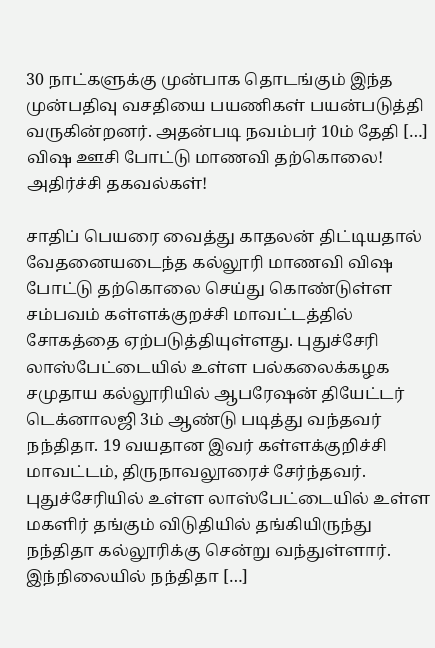30 நாட்களுக்கு முன்பாக தொடங்கும் இந்த முன்பதிவு வசதியை பயணிகள் பயன்படுத்தி வருகின்றனர். அதன்படி நவம்பர் 10ம் தேதி […]
விஷ ஊசி போட்டு மாணவி தற்கொலை! அதிர்ச்சி தகவல்கள்!

சாதிப் பெயரை வைத்து காதலன் திட்டியதால் வேதனையடைந்த கல்லூரி மாணவி விஷ போட்டு தற்கொலை செய்து கொண்டுள்ள சம்பவம் கள்ளக்குறச்சி மாவட்டத்தில் சோகத்தை ஏற்படுத்தியுள்ளது. புதுச்சேரி லாஸ்பேட்டையில் உள்ள பல்கலைக்கழக சமுதாய கல்லூரியில் ஆபரேஷன் தியேட்டர் டெக்னாலஜி 3ம் ஆண்டு படித்து வந்தவர் நந்திதா. 19 வயதான இவர் கள்ளக்குறிச்சி மாவட்டம், திருநாவலூரைச் சேர்ந்தவர். புதுச்சேரியில் உள்ள லாஸ்பேட்டையில் உள்ள மகளிர் தங்கும் விடுதியில் தங்கியிருந்து நந்திதா கல்லூரிக்கு சென்று வந்துள்ளார். இந்நிலையில் நந்திதா […]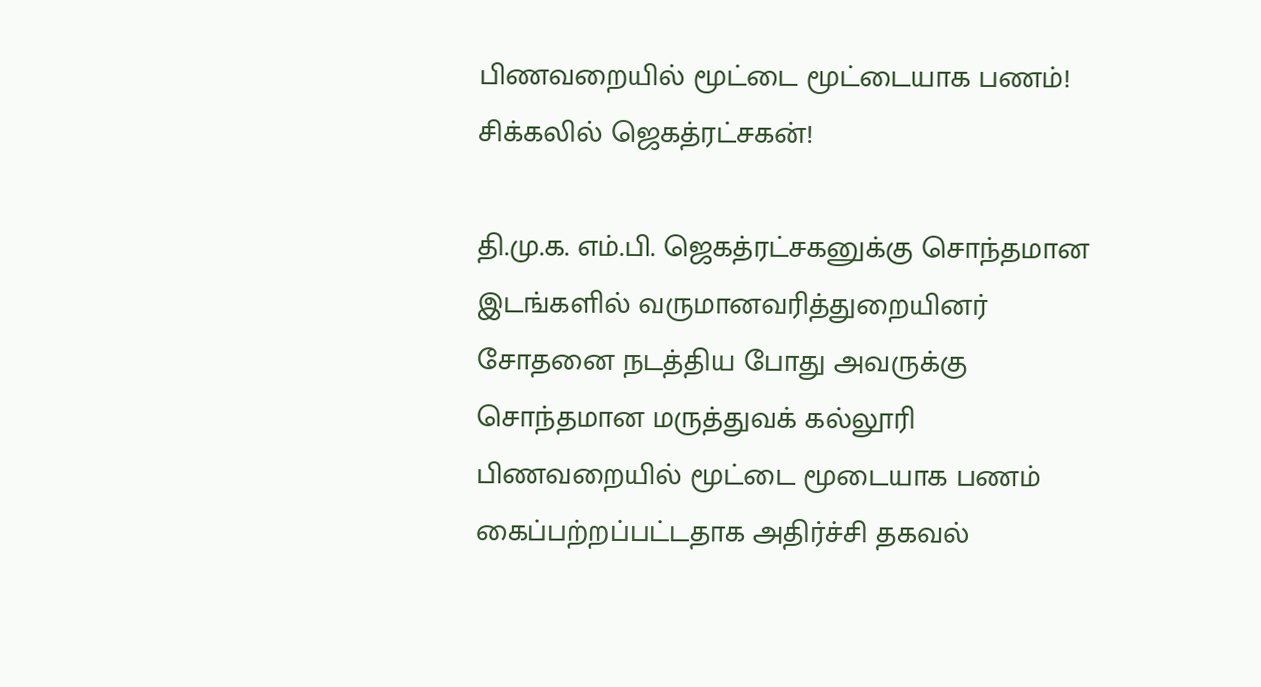பிணவறையில் மூட்டை மூட்டையாக பணம்! சிக்கலில் ஜெகத்ரட்சகன்!

தி.மு.க. எம்.பி. ஜெகத்ரட்சகனுக்கு சொந்தமான இடங்களில் வருமானவரித்துறையினர் சோதனை நடத்திய போது அவருக்கு சொந்தமான மருத்துவக் கல்லூரி பிணவறையில் மூட்டை மூடையாக பணம் கைப்பற்றப்பட்டதாக அதிர்ச்சி தகவல்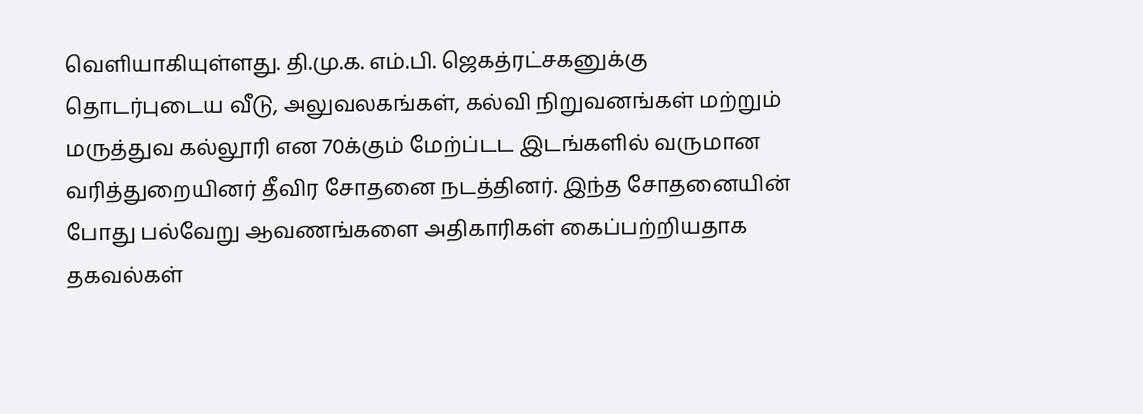வெளியாகியுள்ளது. தி.மு.க. எம்.பி. ஜெகத்ரட்சகனுக்கு தொடர்புடைய வீடு, அலுவலகங்கள், கல்வி நிறுவனங்கள் மற்றும் மருத்துவ கல்லூரி என 70க்கும் மேற்ப்டட இடங்களில் வருமான வரித்துறையினர் தீவிர சோதனை நடத்தினர். இந்த சோதனையின் போது பல்வேறு ஆவணங்களை அதிகாரிகள் கைப்பற்றியதாக தகவல்கள்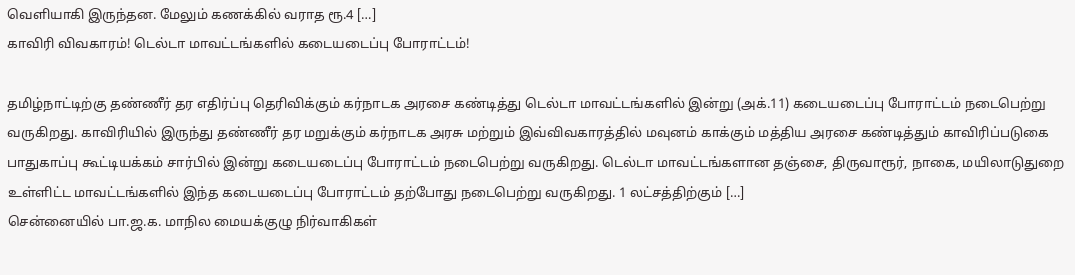வெளியாகி இருந்தன. மேலும் கணக்கில் வராத ரூ.4 […]
காவிரி விவகாரம்! டெல்டா மாவட்டங்களில் கடையடைப்பு போராட்டம்!

தமிழ்நாட்டிற்கு தண்ணீர் தர எதிர்ப்பு தெரிவிக்கும் கர்நாடக அரசை கண்டித்து டெல்டா மாவட்டங்களில் இன்று (அக்.11) கடையடைப்பு போராட்டம் நடைபெற்று வருகிறது. காவிரியில் இருந்து தண்ணீர் தர மறுக்கும் கர்நாடக அரசு மற்றும் இவ்விவகாரத்தில் மவுனம் காக்கும் மத்திய அரசை கண்டித்தும் காவிரிப்படுகை பாதுகாப்பு கூட்டியக்கம் சார்பில் இன்று கடையடைப்பு போராட்டம் நடைபெற்று வருகிறது. டெல்டா மாவட்டங்களான தஞ்சை, திருவாரூர், நாகை, மயிலாடுதுறை உள்ளிட்ட மாவட்டங்களில் இந்த கடையடைப்பு போராட்டம் தற்போது நடைபெற்று வருகிறது. 1 லட்சத்திற்கும் […]
சென்னையில் பா.ஜ.க. மாநில மையக்குழு நிர்வாகிகள்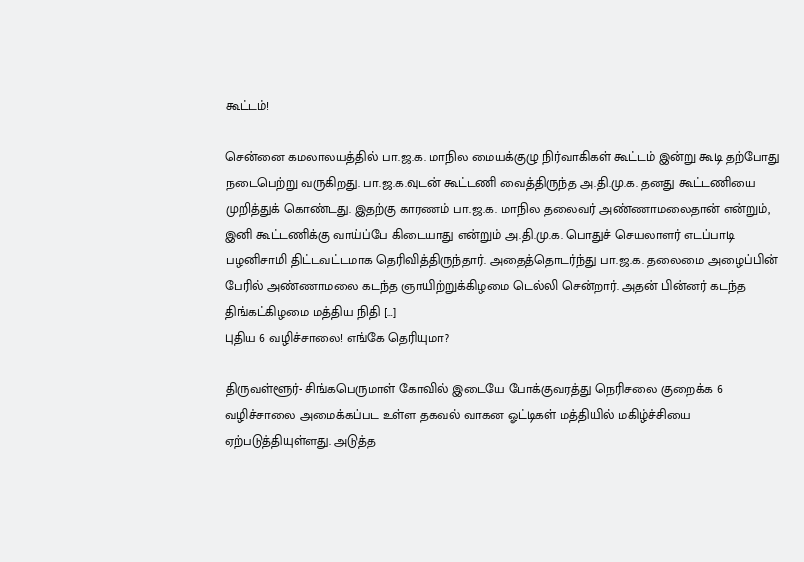கூட்டம்!

சென்னை கமலாலயத்தில் பா.ஜ.க. மாநில மையக்குழு நிர்வாகிகள் கூட்டம் இன்று கூடி தற்போது நடைபெற்று வருகிறது. பா.ஜ.க.வுடன் கூட்டணி வைத்திருந்த அ.தி.மு.க. தனது கூட்டணியை முறித்துக் கொண்டது. இதற்கு காரணம் பா.ஜ.க. மாநில தலைவர் அண்ணாமலைதான் என்றும், இனி கூட்டணிக்கு வாய்ப்பே கிடையாது என்றும் அ.தி.மு.க. பொதுச் செயலாளர் எடப்பாடி பழனிசாமி திட்டவட்டமாக தெரிவித்திருந்தார். அதைத்தொடர்ந்து பா.ஜ.க. தலைமை அழைப்பின் பேரில் அண்ணாமலை கடந்த ஞாயிற்றுக்கிழமை டெல்லி சென்றார். அதன் பின்னர் கடந்த திங்கட்கிழமை மத்திய நிதி […]
புதிய 6 வழிச்சாலை! எங்கே தெரியுமா?

திருவள்ளூர்- சிங்கபெருமாள் கோவில் இடையே போக்குவரத்து நெரிசலை குறைக்க 6 வழிச்சாலை அமைக்கப்பட உள்ள தகவல் வாகன ஓட்டிகள் மத்தியில் மகிழ்ச்சியை ஏற்படுத்தியுள்ளது. அடுத்த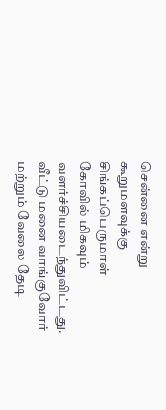சென்னை என்று கூறுமளவுக்கு சிங்கப்பெருமாள் கோவில் மிகவும் வளர்ச்சியடைந்துவிட்டது. வீட்டு மனை வாங்குவோர் மற்றும் வேலை தேடி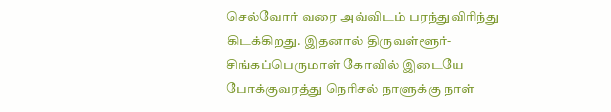செல்வோர் வரை அவ்விடம் பரந்துவிரிந்து கிடக்கிறது. இதனால் திருவள்ளூர்- சிங்கப்பெருமாள் கோவில் இடையே போக்குவரத்து நெரிசல் நாளுக்கு நாள்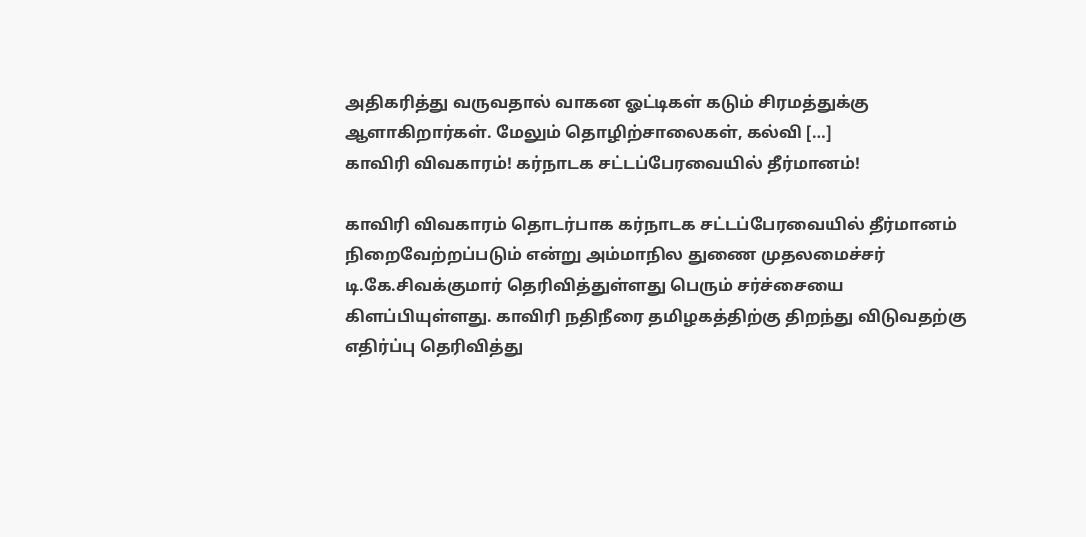அதிகரித்து வருவதால் வாகன ஓட்டிகள் கடும் சிரமத்துக்கு ஆளாகிறார்கள். மேலும் தொழிற்சாலைகள், கல்வி […]
காவிரி விவகாரம்! கர்நாடக சட்டப்பேரவையில் தீர்மானம்!

காவிரி விவகாரம் தொடர்பாக கர்நாடக சட்டப்பேரவையில் தீர்மானம் நிறைவேற்றப்படும் என்று அம்மாநில துணை முதலமைச்சர் டி.கே.சிவக்குமார் தெரிவித்துள்ளது பெரும் சர்ச்சையை கிளப்பியுள்ளது. காவிரி நதிநீரை தமிழகத்திற்கு திறந்து விடுவதற்கு எதிர்ப்பு தெரிவித்து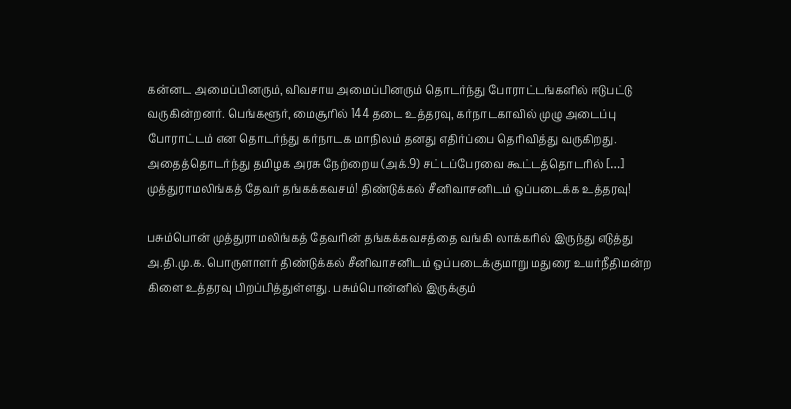கன்னட அமைப்பினரும், விவசாய அமைப்பினரும் தொடர்ந்து போராட்டங்களில் ஈடுபட்டு வருகின்றனர். பெங்களூர், மைசூரில் 144 தடை உத்தரவு, கர்நாடகாவில் முழு அடைப்பு போராட்டம் என தொடர்ந்து கர்நாடக மாநிலம் தனது எதிர்ப்பை தெரிவித்து வருகிறது. அதைத்தொடர்ந்து தமிழக அரசு நேற்றைய (அக்.9) சட்டப்பேரவை கூட்டத்தொடரில் […]
முத்துராமலிங்கத் தேவர் தங்கக்கவசம்! திண்டுக்கல் சீனிவாசனிடம் ஒப்படைக்க உத்தரவு!

பசும்பொன் முத்துராமலிங்கத் தேவரின் தங்கக்கவசத்தை வங்கி லாக்கரில் இருந்து எடுத்து அ.தி.மு.க. பொருளாளர் திண்டுக்கல் சீனிவாசனிடம் ஒப்படைக்குமாறு மதுரை உயர்நீதிமன்ற கிளை உத்தரவு பிறப்பித்துள்ளது. பசும்பொன்னில் இருக்கும்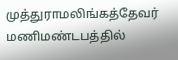முத்துராமலிங்கத்தேவர் மணிமண்டபத்தில்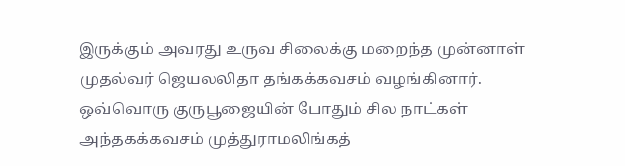இருக்கும் அவரது உருவ சிலைக்கு மறைந்த முன்னாள் முதல்வர் ஜெயலலிதா தங்கக்கவசம் வழங்கினார். ஒவ்வொரு குருபூஜையின் போதும் சில நாட்கள் அந்தகக்கவசம் முத்துராமலிங்கத்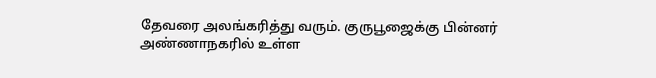தேவரை அலங்கரித்து வரும். குருபூஜைக்கு பின்னர் அண்ணாநகரில் உள்ள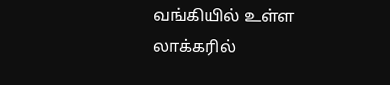வங்கியில் உள்ள லாக்கரில்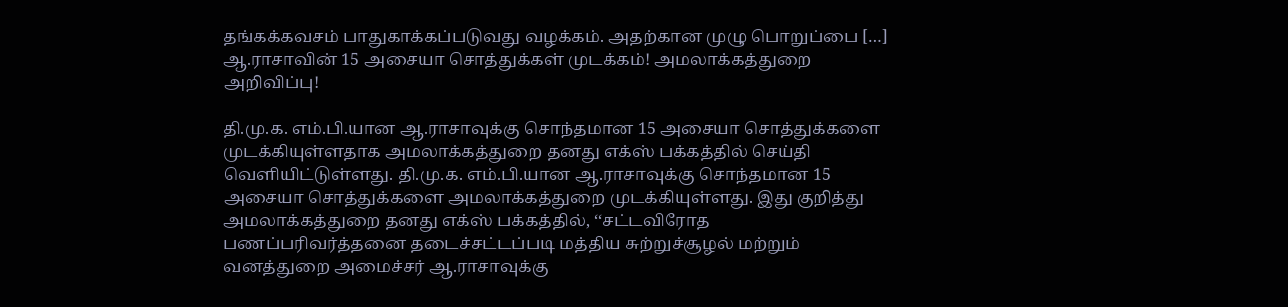தங்கக்கவசம் பாதுகாக்கப்படுவது வழக்கம். அதற்கான முழு பொறுப்பை […]
ஆ.ராசாவின் 15 அசையா சொத்துக்கள் முடக்கம்! அமலாக்கத்துறை அறிவிப்பு!

தி.மு.க. எம்.பி.யான ஆ.ராசாவுக்கு சொந்தமான 15 அசையா சொத்துக்களை முடக்கியுள்ளதாக அமலாக்கத்துறை தனது எக்ஸ் பக்கத்தில் செய்தி வெளியிட்டுள்ளது. தி.மு.க. எம்.பி.யான ஆ.ராசாவுக்கு சொந்தமான 15 அசையா சொத்துக்களை அமலாக்கத்துறை முடக்கியுள்ளது. இது குறித்து அமலாக்கத்துறை தனது எக்ஸ் பக்கத்தில், ‘‘சட்டவிரோத பணப்பரிவர்த்தனை தடைச்சட்டப்படி மத்திய சுற்றுச்சூழல் மற்றும் வனத்துறை அமைச்சர் ஆ.ராசாவுக்கு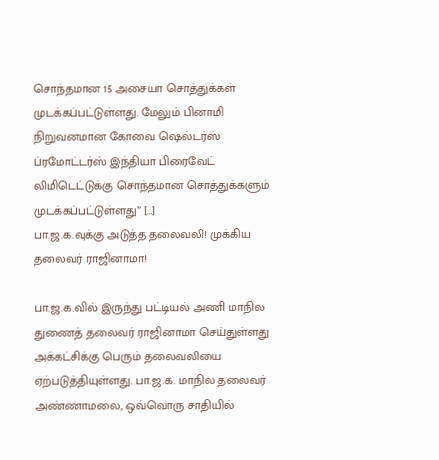சொந்தமான 15 அசையா சொத்துக்கள் முடக்கப்பட்டுள்ளது. மேலும் பினாமி நிறுவனமான கோவை ஷெல்டர்ஸ் ப்ரமோட்டர்ஸ் இந்தியா பிரைவேட் லிமிடெட்டுக்கு சொந்தமான சொத்துக்களும் முடக்கப்பட்டுள்ளது’’ […]
பா.ஜ.க.வுக்கு அடுத்த தலைவலி! முக்கிய தலைவர் ராஜினாமா!

பா.ஜ.க.வில் இருந்து பட்டியல் அணி மாநில துணைத் தலைவர் ராஜினாமா செய்துள்ளது அக்கட்சிக்கு பெரும் தலைவலியை ஏற்படுத்தியுள்ளது. பா.ஜ.க. மாநில தலைவர் அண்ணாமலை, ஒவ்வொரு சாதியில்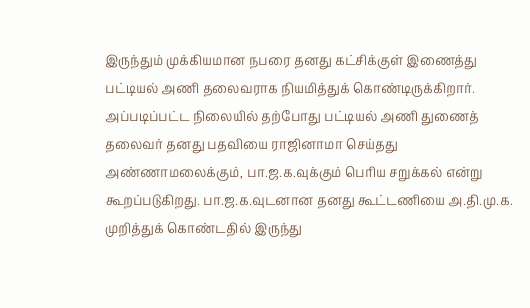இருந்தும் முக்கியமான நபரை தனது கட்சிக்குள் இணைத்து பட்டியல் அணி தலைவராக நியமித்துக் கொண்டிருக்கிறார். அப்படிப்பட்ட நிலையில் தற்போது பட்டியல் அணி துணைத் தலைவர் தனது பதவியை ராஜினாமா செய்தது அண்ணாமலைக்கும், பா.ஜ.க.வுக்கும் பெரிய சறுக்கல் என்று கூறப்படுகிறது. பா.ஜ.க.வுடனான தனது கூட்டணியை அ.தி.மு.க. முறித்துக் கொண்டதில் இருந்து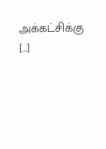அக்கட்சிக்கு […]